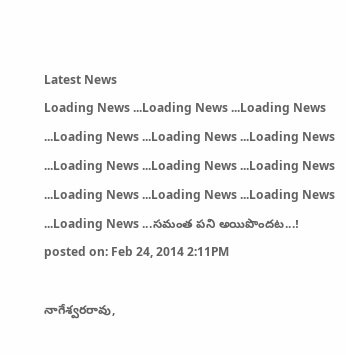Latest News
Loading News ...Loading News ...Loading News ...Loading News ...Loading News ...Loading News ...Loading News ...Loading News ...Loading News ...Loading News ...Loading News ...Loading News ...Loading News ...సమంత పని అయిపొందట...!
posted on: Feb 24, 2014 2:11PM

నాగేశ్వరరావు,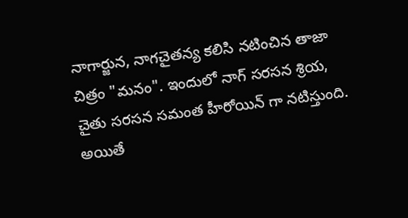నాగార్జున, నాగచైతన్య కలిసి నటించిన తాజా చిత్రం "మనం". ఇందులో నాగ్ సరసన శ్రియ, చైతు సరసన సమంత హీరోయిన్ గా నటిస్తుంది. అయితే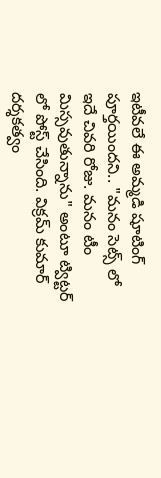ఇటీవలే ఈ అమ్మడి షూటింగ్ పూర్తయిందని.. "మనం సెట్స్ లో ఇదే చివరి రోజు. మనం టీం మిస్సవుతున్నాను" అంటూ ట్విట్టర్ లో పోస్ట్ చేసింది. విక్రమ్ కుమార్ దర్శకత్వం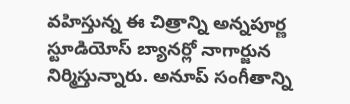వహిస్తున్న ఈ చిత్రాన్ని అన్నపూర్ణ స్టూడియోస్ బ్యానర్లో నాగార్జున నిర్మిస్తున్నారు. అనూప్ సంగీతాన్ని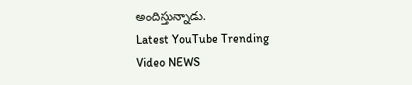అందిస్తున్నాడు.
Latest YouTube Trending Video NEWS